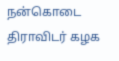நன்கொடை
திராவிடர் கழக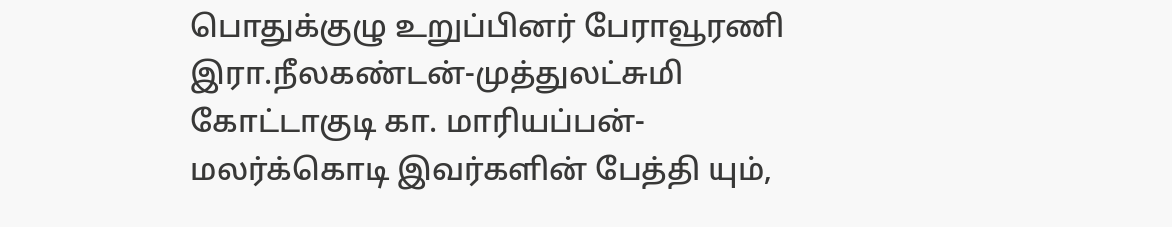பொதுக்குழு உறுப்பினர் பேராவூரணி இரா.நீலகண்டன்-முத்துலட்சுமி கோட்டாகுடி கா. மாரியப்பன்-மலர்க்கொடி இவர்களின் பேத்தி யும்,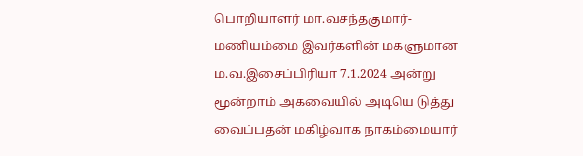பொறியாளர் மா.வசந்தகுமார்-மணியம்மை இவர்களின் மகளுமான ம.வ.இசைப்பிரியா 7.1.2024 அன்று மூன்றாம் அகவையில் அடியெ டுத்து வைப்பதன் மகிழ்வாக நாகம்மையார்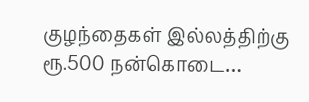குழந்தைகள் இல்லத்திற்கு ரூ.500 நன்கொடை…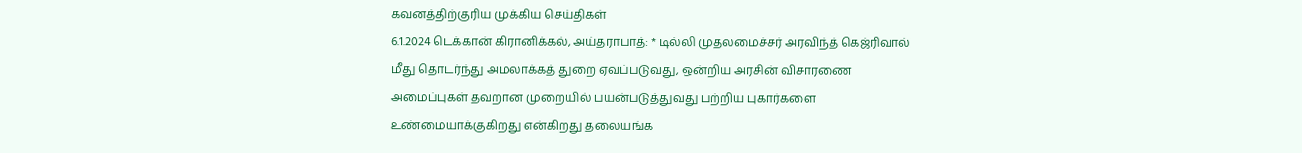கவனத்திற்குரிய முக்கிய செய்திகள்
6.1.2024 டெக்கான் கிரானிக்கல், அய்தராபாத்: * டில்லி முதலமைச்சர் அரவிந்த் கெஜ்ரிவால் மீது தொடர்ந்து அமலாக்கத் துறை ஏவப்படுவது, ஒன்றிய அரசின் விசாரணை அமைப்புகள் தவறான முறையில் பயன்படுத்துவது பற்றிய புகார்களை உண்மையாக்குகிறது என்கிறது தலையங்க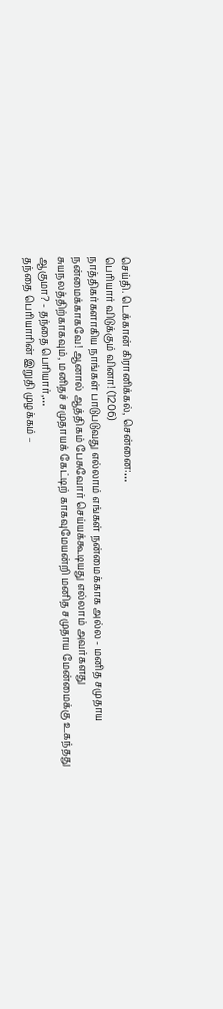செய்தி. டெக்கான் கிரானிக்கல், சென்னை:…
பெரியார் விடுக்கும் வினா! (1206)
நாத்திகர்களாகிய நாங்கள் பாடுபடுவது எல்லாம் எங்கள் நன்மைக்காக அல்ல - மனித சமுதாய நன்மைக்காகவே! ஆனால் ஆத்திகம் பேசுவோர் செய்யக்கூடியது எல்லாம் அவர்களது சுயநலத்திற்காகவும், மனிதச் சமுதாயக் கேட்டிற் காகவுமேயன்றி மனித சமுதாய மேன்மைக்கு உகந்தது ஆகுமா? - தந்தை பெரியார்,…
தந்தை பெரியாரின் இறுதி முழக்கம் –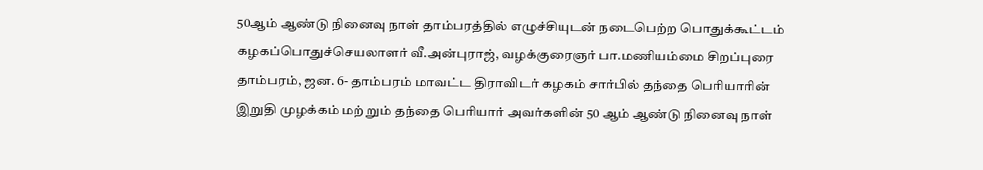50ஆம் ஆண்டு நினைவு நாள் தாம்பரத்தில் எழுச்சியுடன் நடைபெற்ற பொதுக்கூட்டம்
கழகப்பொதுச்செயலாளர் வீ.அன்புராஜ், வழக்குரைஞர் பா.மணியம்மை சிறப்புரை தாம்பரம், ஜன. 6- தாம்பரம் மாவட்ட திராவிடர் கழகம் சார்பில் தந்தை பெரியாரின் இறுதி முழக்கம் மற் றும் தந்தை பெரியார் அவர்களின் 50 ஆம் ஆண்டு நினைவு நாள்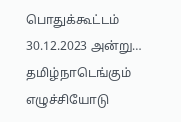பொதுக்கூட்டம் 30.12.2023 அன்று…
தமிழ்நாடெங்கும் எழுச்சியோடு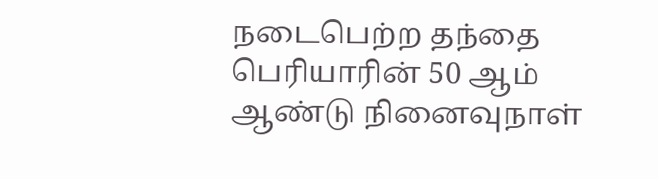நடைபெற்ற தந்தை பெரியாரின் 50 ஆம் ஆண்டு நினைவுநாள்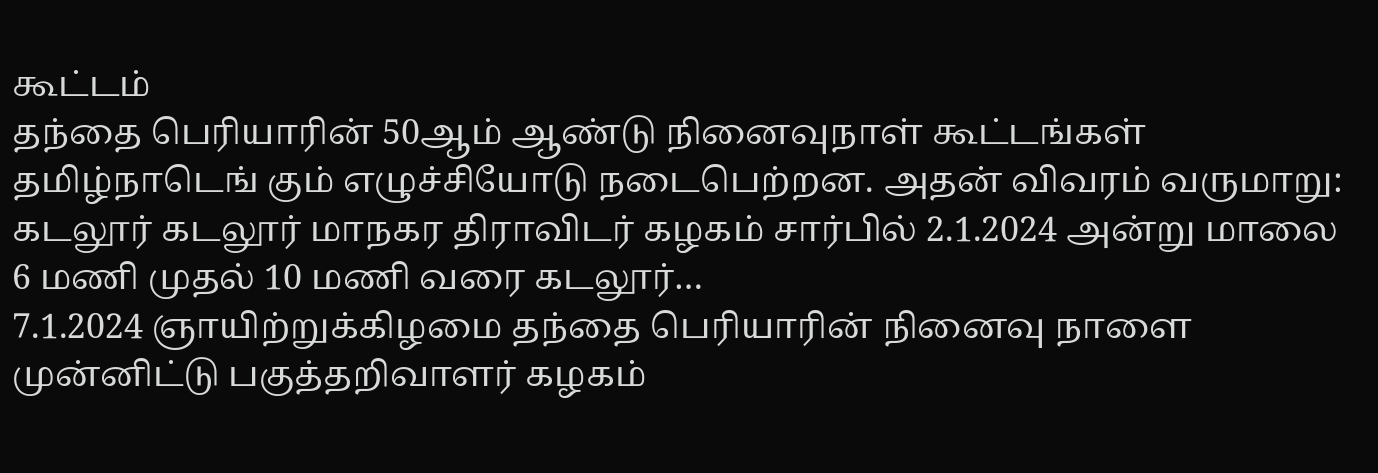கூட்டம்
தந்தை பெரியாரின் 50ஆம் ஆண்டு நினைவுநாள் கூட்டங்கள் தமிழ்நாடெங் கும் எழுச்சியோடு நடைபெற்றன. அதன் விவரம் வருமாறு: கடலூர் கடலூர் மாநகர திராவிடர் கழகம் சார்பில் 2.1.2024 அன்று மாலை 6 மணி முதல் 10 மணி வரை கடலூர்…
7.1.2024 ஞாயிற்றுக்கிழமை தந்தை பெரியாரின் நினைவு நாளை முன்னிட்டு பகுத்தறிவாளர் கழகம்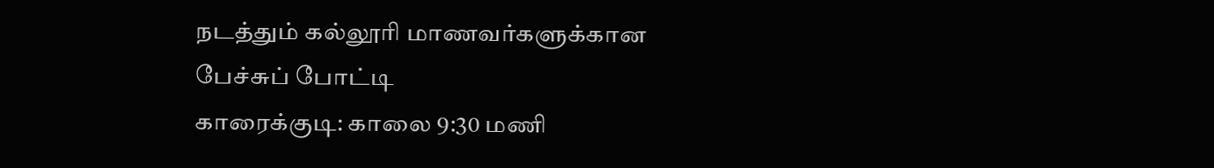நடத்தும் கல்லூரி மாணவர்களுக்கான பேச்சுப் போட்டி
காரைக்குடி: காலை 9:30 மணி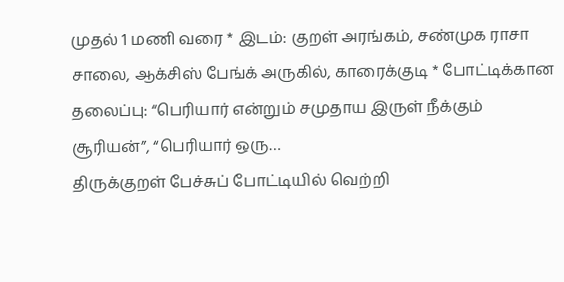முதல் 1 மணி வரை * இடம்: குறள் அரங்கம், சண்முக ராசா சாலை, ஆக்சிஸ் பேங்க் அருகில், காரைக்குடி * போட்டிக்கான தலைப்பு: “பெரியார் என்றும் சமுதாய இருள் நீக்கும் சூரியன்”, “பெரியார் ஒரு…
திருக்குறள் பேச்சுப் போட்டியில் வெற்றி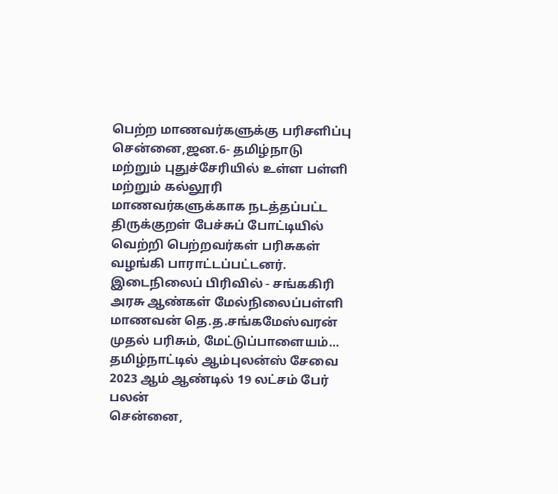பெற்ற மாணவர்களுக்கு பரிசளிப்பு
சென்னை,ஜன.6- தமிழ்நாடு மற்றும் புதுச்சேரியில் உள்ள பள்ளி மற்றும் கல்லூரி மாணவர்களுக்காக நடத்தப்பட்ட திருக்குறள் பேச்சுப் போட்டியில் வெற்றி பெற்றவர்கள் பரிசுகள் வழங்கி பாராட்டப்பட்டனர். இடைநிலைப் பிரிவில் - சங்ககிரி அரசு ஆண்கள் மேல்நிலைப்பள்ளி மாணவன் தெ.த.சங்கமேஸ்வரன் முதல் பரிசும், மேட்டுப்பாளையம்…
தமிழ்நாட்டில் ஆம்புலன்ஸ் சேவை 2023 ஆம் ஆண்டில் 19 லட்சம் பேர் பலன்
சென்னை,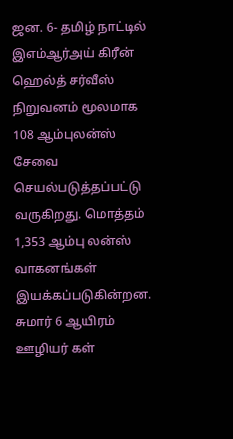ஜன. 6- தமிழ் நாட்டில் இஎம்ஆர்அய் கிரீன் ஹெல்த் சர்வீஸ் நிறுவனம் மூலமாக 108 ஆம்புலன்ஸ் சேவை செயல்படுத்தப்பட்டு வருகிறது. மொத்தம் 1,353 ஆம்பு லன்ஸ் வாகனங்கள் இயக்கப்படுகின்றன. சுமார் 6 ஆயிரம் ஊழியர் கள்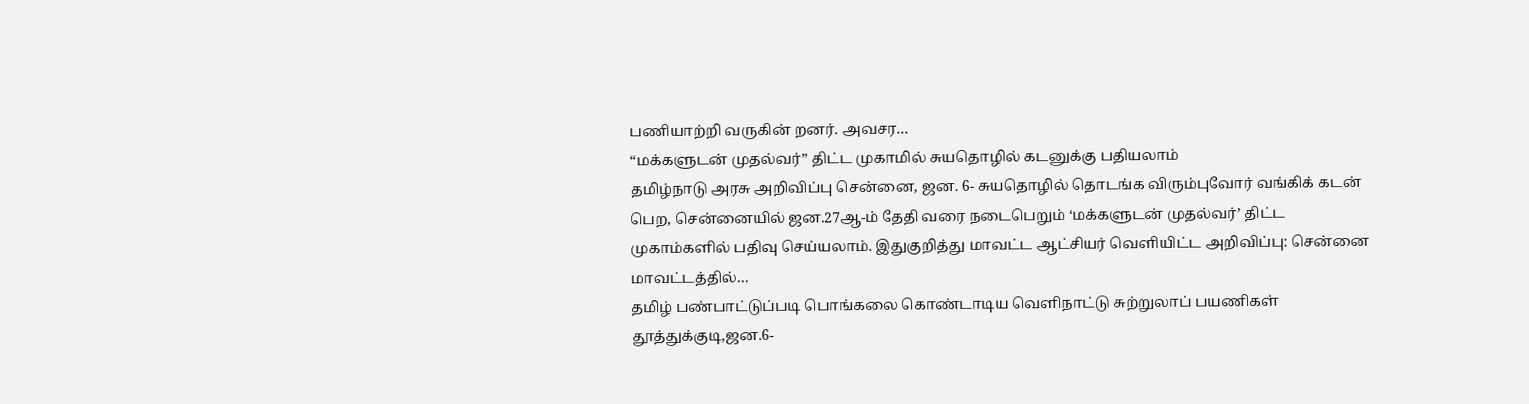பணியாற்றி வருகின் றனர். அவசர…
“மக்களுடன் முதல்வர்” திட்ட முகாமில் சுயதொழில் கடனுக்கு பதியலாம்
தமிழ்நாடு அரசு அறிவிப்பு சென்னை, ஜன. 6- சுயதொழில் தொடங்க விரும்புவோர் வங்கிக் கடன் பெற, சென்னையில் ஜன.27ஆ-ம் தேதி வரை நடைபெறும் ‘மக்களுடன் முதல்வர்’ திட்ட முகாம்களில் பதிவு செய்யலாம். இதுகுறித்து மாவட்ட ஆட்சியர் வெளியிட்ட அறிவிப்பு: சென்னை மாவட்டத்தில்…
தமிழ் பண்பாட்டுப்படி பொங்கலை கொண்டாடிய வெளிநாட்டு சுற்றுலாப் பயணிகள்
தூத்துக்குடி,ஜன.6-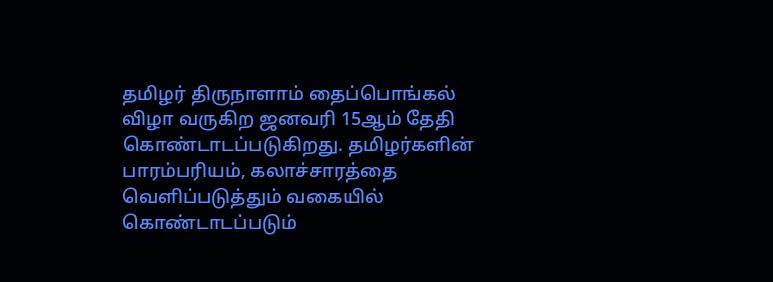தமிழர் திருநாளாம் தைப்பொங்கல் விழா வருகிற ஜனவரி 15ஆம் தேதி கொண்டாடப்படுகிறது. தமிழர்களின் பாரம்பரியம், கலாச்சாரத்தை வெளிப்படுத்தும் வகையில் கொண்டாடப்படும்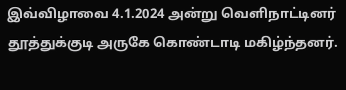இவ்விழாவை 4.1.2024 அன்று வெளிநாட்டினர் தூத்துக்குடி அருகே கொண்டாடி மகிழ்ந்தனர்.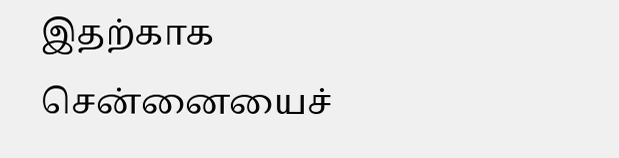இதற்காக சென்னையைச்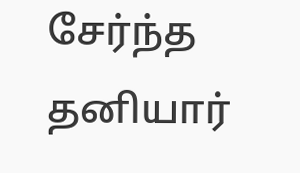சேர்ந்த தனியார்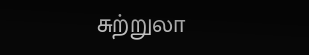சுற்றுலா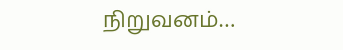நிறுவனம்…